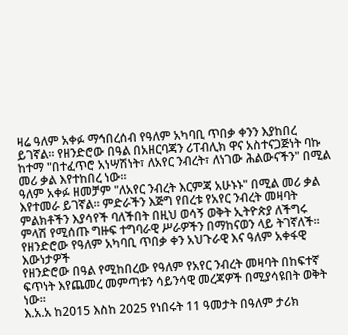ዛሬ ዓለም አቀፉ ማኅበረሰብ የዓለም አካባቢ ጥበቃ ቀንን እያከበረ ይገኛል። የዘንድሮው በዓል በአዘርባጃን ሪፐብሊክ ዋና አስተናጋጅነት ባኩ ከተማ "በተፈጥሮ አነሣሽነት፣ ለአየር ንብረት፣ ለነገው ሕልውናችን" በሚል መሪ ቃል እየተከበረ ነው።
ዓለም አቀፉ ዘመቻም "ለአየር ንብረት እርምጃ አሁኑኑ" በሚል መሪ ቃል እየተመራ ይገኛል። ምድራችን እጅግ የበረቱ የአየር ንብረት መዛባት ምልክቶችን እያሳየች ባለችበት በዚህ ወሳኝ ወቅት ኢትዮጵያ ለችግሩ ምላሽ የሚሰጡ ግዙፍ ተግባራዊ ሥራዎችን በማከናወን ላይ ትገኛለች።
የዘንድሮው የዓለም አካባቢ ጥበቃ ቀን አህጉራዊ እና ዓለም አቀፋዊ እውነታዎች
የዘንድሮው በዓል የሚከበረው የዓለም የአየር ንብረት መዛባት በከፍተኛ ፍጥነት እየጨመረ መምጣቱን ሳይንሳዊ መረጃዎች በሚያሳዩበት ወቅት ነው።
እ.አ.አ ከ2015 እስከ 2025 የነበሩት 11 ዓመታት በዓለም ታሪክ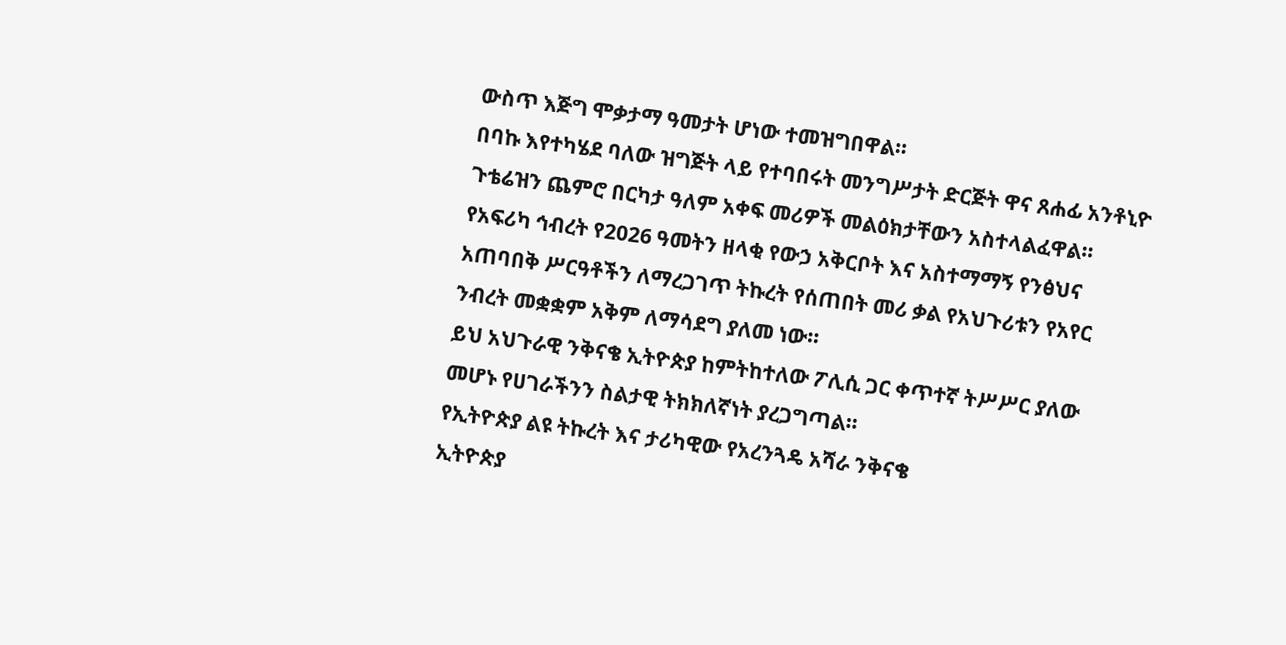ውስጥ እጅግ ሞቃታማ ዓመታት ሆነው ተመዝግበዋል።
በባኩ እየተካሄደ ባለው ዝግጅት ላይ የተባበሩት መንግሥታት ድርጅት ዋና ጸሐፊ አንቶኒዮ ጉቴሬዝን ጨምሮ በርካታ ዓለም አቀፍ መሪዎች መልዕክታቸውን አስተላልፈዋል።
የአፍሪካ ኅብረት የ2026 ዓመትን ዘላቂ የውኃ አቅርቦት እና አስተማማኝ የንፅህና አጠባበቅ ሥርዓቶችን ለማረጋገጥ ትኩረት የሰጠበት መሪ ቃል የአህጉሪቱን የአየር ንብረት መቋቋም አቅም ለማሳደግ ያለመ ነው።
ይህ አህጉራዊ ንቅናቄ ኢትዮጵያ ከምትከተለው ፖሊሲ ጋር ቀጥተኛ ትሥሥር ያለው መሆኑ የሀገራችንን ስልታዊ ትክክለኛነት ያረጋግጣል።
የኢትዮጵያ ልዩ ትኩረት እና ታሪካዊው የአረንጓዴ አሻራ ንቅናቄ
ኢትዮጵያ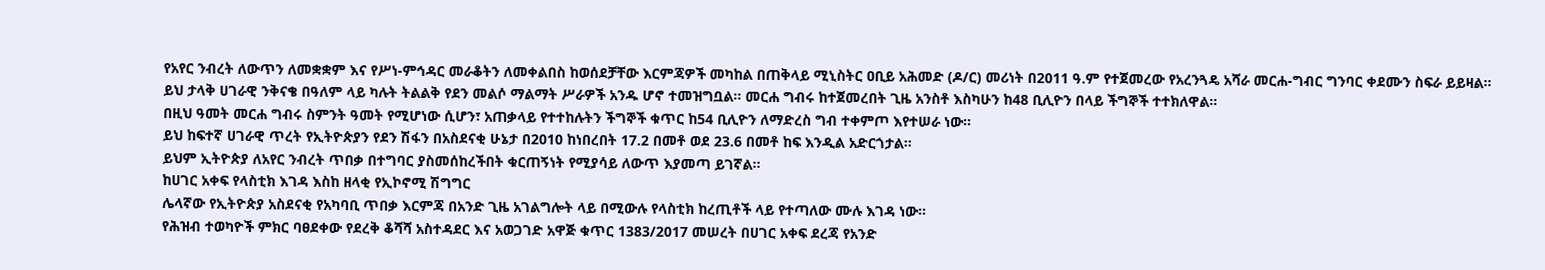የአየር ንብረት ለውጥን ለመቋቋም እና የሥነ-ምኅዳር መራቆትን ለመቀልበስ ከወሰደቻቸው እርምጃዎች መካከል በጠቅላይ ሚኒስትር ዐቢይ አሕመድ (ዶ/ር) መሪነት በ2011 ዓ.ም የተጀመረው የአረንጓዴ አሻራ መርሐ-ግብር ግንባር ቀደሙን ስፍራ ይይዛል።
ይህ ታላቅ ሀገራዊ ንቅናቄ በዓለም ላይ ካሉት ትልልቅ የደን መልሶ ማልማት ሥራዎች አንዱ ሆኖ ተመዝግቧል። መርሐ ግብሩ ከተጀመረበት ጊዜ አንስቶ እስካሁን ከ48 ቢሊዮን በላይ ችግኞች ተተክለዋል።
በዚህ ዓመት መርሐ ግብሩ ስምንት ዓመት የሚሆነው ሲሆን፣ አጠቃላይ የተተከሉትን ችግኞች ቁጥር ከ54 ቢሊዮን ለማድረስ ግብ ተቀምጦ እየተሠራ ነው።
ይህ ከፍተኛ ሀገራዊ ጥረት የኢትዮጵያን የደን ሽፋን በአስደናቂ ሁኔታ በ2010 ከነበረበት 17.2 በመቶ ወደ 23.6 በመቶ ከፍ እንዲል አድርጎታል።
ይህም ኢትዮጵያ ለአየር ንብረት ጥበቃ በተግባር ያስመሰከረችበት ቁርጠኝነት የሚያሳይ ለውጥ እያመጣ ይገኛል።
ከሀገር አቀፍ የላስቲክ እገዳ እስከ ዘላቂ የኢኮኖሚ ሽግግር
ሌላኛው የኢትዮጵያ አስደናቂ የአካባቢ ጥበቃ እርምጃ በአንድ ጊዜ አገልግሎት ላይ በሚውሉ የላስቲክ ከረጢቶች ላይ የተጣለው ሙሉ እገዳ ነው።
የሕዝብ ተወካዮች ምክር ባፀደቀው የደረቅ ቆሻሻ አስተዳደር እና አወጋገድ አዋጅ ቁጥር 1383/2017 መሠረት በሀገር አቀፍ ደረጃ የአንድ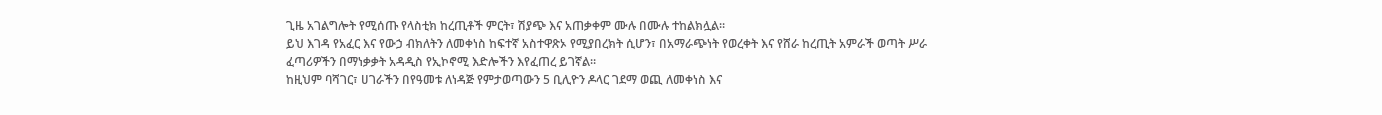ጊዜ አገልግሎት የሚሰጡ የላስቲክ ከረጢቶች ምርት፣ ሽያጭ እና አጠቃቀም ሙሉ በሙሉ ተከልክሏል።
ይህ እገዳ የአፈር እና የውኃ ብክለትን ለመቀነስ ከፍተኛ አስተዋጽኦ የሚያበረክት ሲሆን፣ በአማራጭነት የወረቀት እና የሸራ ከረጢት አምራች ወጣት ሥራ ፈጣሪዎችን በማነቃቃት አዳዲስ የኢኮኖሚ እድሎችን እየፈጠረ ይገኛል።
ከዚህም ባሻገር፣ ሀገራችን በየዓመቱ ለነዳጅ የምታወጣውን 5 ቢሊዮን ዶላር ገደማ ወጪ ለመቀነስ እና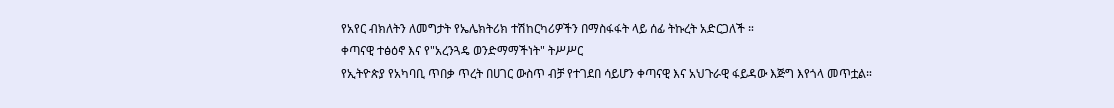የአየር ብክለትን ለመግታት የኤሌክትሪክ ተሽከርካሪዎችን በማስፋፋት ላይ ሰፊ ትኩረት አድርጋለች ።
ቀጣናዊ ተፅዕኖ እና የ"አረንጓዴ ወንድማማችነት" ትሥሥር
የኢትዮጵያ የአካባቢ ጥበቃ ጥረት በሀገር ውስጥ ብቻ የተገደበ ሳይሆን ቀጣናዊ እና አህጉራዊ ፋይዳው እጅግ እየጎላ መጥቷል።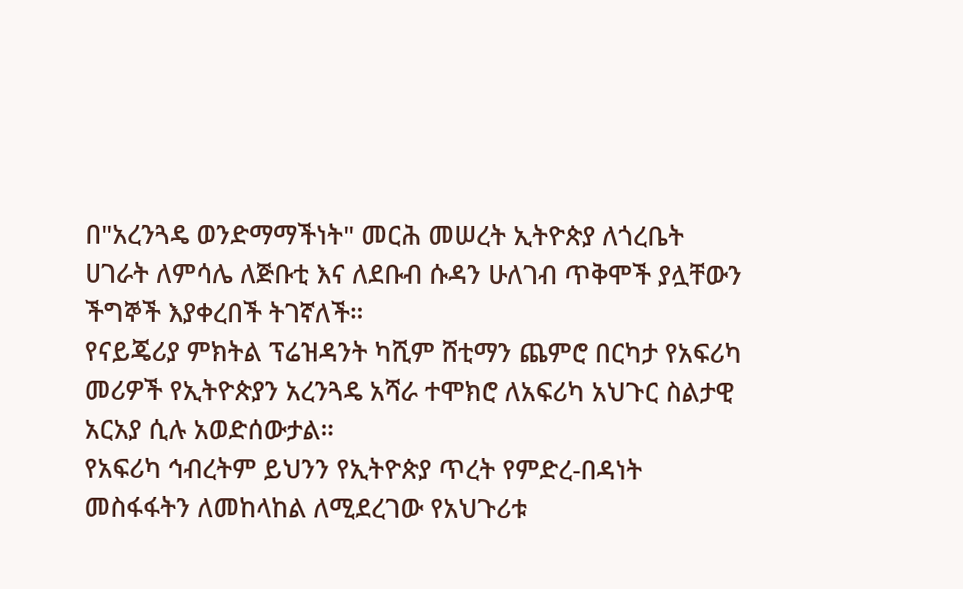በ"አረንጓዴ ወንድማማችነት" መርሕ መሠረት ኢትዮጵያ ለጎረቤት ሀገራት ለምሳሌ ለጅቡቲ እና ለደቡብ ሱዳን ሁለገብ ጥቅሞች ያሏቸውን ችግኞች እያቀረበች ትገኛለች።
የናይጄሪያ ምክትል ፕሬዝዳንት ካሺም ሸቲማን ጨምሮ በርካታ የአፍሪካ መሪዎች የኢትዮጵያን አረንጓዴ አሻራ ተሞክሮ ለአፍሪካ አህጉር ስልታዊ አርአያ ሲሉ አወድሰውታል።
የአፍሪካ ኅብረትም ይህንን የኢትዮጵያ ጥረት የምድረ-በዳነት መስፋፋትን ለመከላከል ለሚደረገው የአህጉሪቱ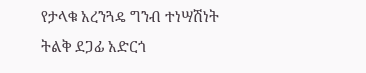የታላቁ አረንጓዴ ግንብ ተነሣሽነት ትልቅ ደጋፊ አድርጎ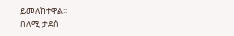ይመለከተዋል፡፡
በለሚ ታደሰ